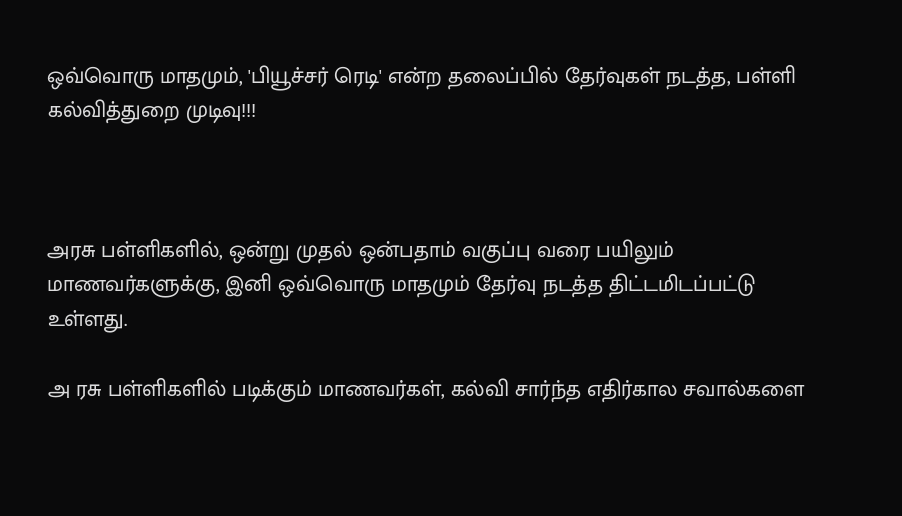ஒவ்வொரு மாதமும், 'பியூச்சர் ரெடி' என்ற தலைப்பில் தேர்வுகள் நடத்த, பள்ளி கல்வித்துறை முடிவு!!!



அரசு பள்ளிகளில், ஒன்று முதல் ஒன்பதாம் வகுப்பு வரை பயிலும் மாணவர்களுக்கு, இனி ஒவ்வொரு மாதமும் தேர்வு நடத்த திட்டமிடப்பட்டு உள்ளது.

அ ரசு பள்ளிகளில் படிக்கும் மாணவர்கள், கல்வி சார்ந்த எதிர்கால சவால்களை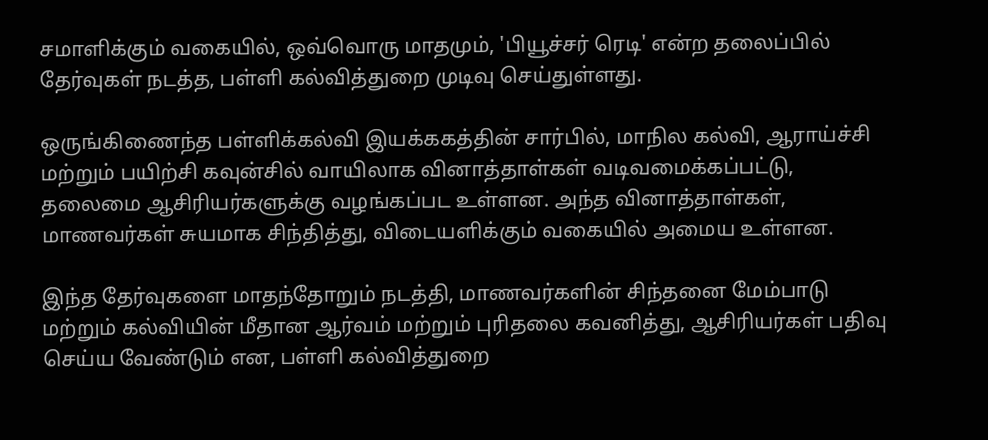சமாளிக்கும் வகையில், ஒவ்வொரு மாதமும், 'பியூச்சர் ரெடி' என்ற தலைப்பில் தேர்வுகள் நடத்த, பள்ளி கல்வித்துறை முடிவு செய்துள்ளது.

ஒருங்கிணைந்த பள்ளிக்கல்வி இயக்ககத்தின் சார்பில், மாநில கல்வி, ஆராய்ச்சி மற்றும் பயிற்சி கவுன்சில் வாயிலாக வினாத்தாள்கள் வடிவமைக்கப்பட்டு, தலைமை ஆசிரியர்களுக்கு வழங்கப்பட உள்ளன. அந்த வினாத்தாள்கள், மாணவர்கள் சுயமாக சிந்தித்து, விடையளிக்கும் வகையில் அமைய உள்ளன.

இந்த தேர்வுகளை மாதந்தோறும் நடத்தி, மாணவர்களின் சிந்தனை மேம்பாடு மற்றும் கல்வியின் மீதான ஆர்வம் மற்றும் புரிதலை கவனித்து, ஆசிரியர்கள் பதிவு செய்ய வேண்டும் என, பள்ளி கல்வித்துறை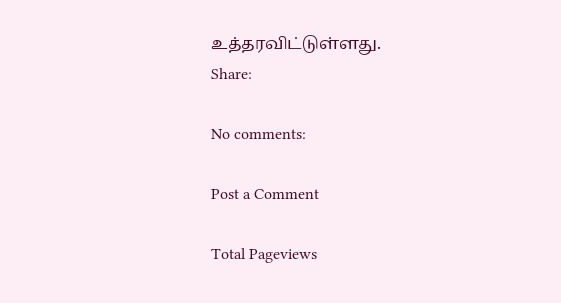உத்தரவிட்டுள்ளது.
Share:

No comments:

Post a Comment

Total Pageviews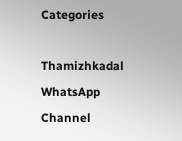Categories

Thamizhkadal WhatsApp Channel